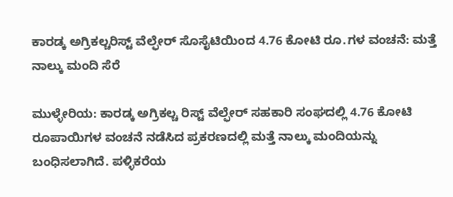ಕಾರಡ್ಕ ಅಗ್ರಿಕಲ್ಚರಿಸ್ಟ್ ವೆಲ್ಫೇರ್ ಸೊಸೈಟಿಯಿಂದ 4.76 ಕೋಟಿ ರೂ.ಗಳ ವಂಚನೆ: ಮತ್ತೆ ನಾಲ್ಕು ಮಂದಿ ಸೆರೆ

ಮುಳ್ಳೇರಿಯ: ಕಾರಡ್ಕ ಅಗ್ರಿಕಲ್ಚ ರಿಸ್ಟ್ ವೆಲ್ಫೇರ್ ಸಹಕಾರಿ ಸಂಘದಲ್ಲಿ 4.76 ಕೋಟಿ ರೂಪಾಯಿಗಳ ವಂಚನೆ ನಡೆಸಿದ ಪ್ರಕರಣದಲ್ಲಿ ಮತ್ತೆ ನಾಲ್ಕು ಮಂದಿಯನ್ನು ಬಂಧಿಸಲಾಗಿದೆ. ಪಳ್ಳಿಕರೆಯ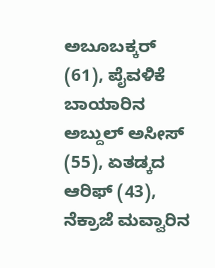ಅಬೂಬಕ್ಕರ್ (61), ಪೈವಳಿಕೆ ಬಾಯಾರಿನ ಅಬ್ದುಲ್ ಅಸೀಸ್ (55), ಏತಡ್ಕದ ಆರಿಫ್ (43), ನೆಕ್ರಾಜೆ ಮವ್ವಾರಿನ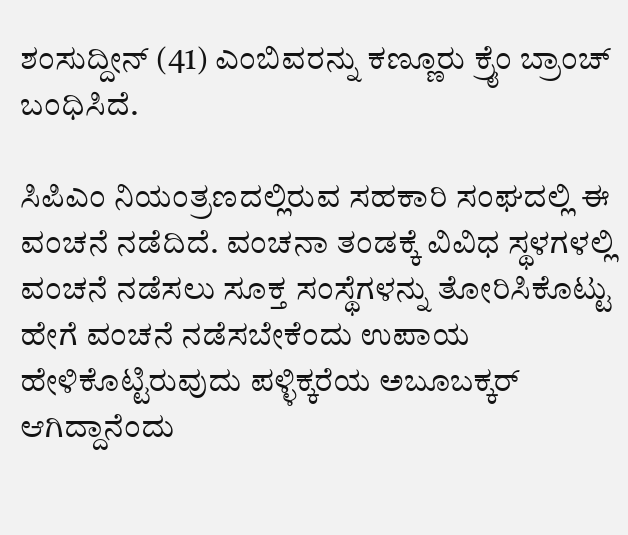ಶಂಸುದ್ದೀನ್ (41) ಎಂಬಿವರನ್ನು ಕಣ್ಣೂರು ಕ್ರೈಂ ಬ್ರಾಂಚ್ ಬಂಧಿಸಿದೆ.

ಸಿಪಿಎಂ ನಿಯಂತ್ರಣದಲ್ಲಿರುವ ಸಹಕಾರಿ ಸಂಘದಲ್ಲಿ ಈ ವಂಚನೆ ನಡೆದಿದೆ. ವಂಚನಾ ತಂಡಕ್ಕೆ ವಿವಿಧ ಸ್ಥಳಗಳಲ್ಲಿ ವಂಚನೆ ನಡೆಸಲು ಸೂಕ್ತ ಸಂಸ್ಥೆಗಳನ್ನು ತೋರಿಸಿಕೊಟ್ಟು ಹೇಗೆ ವಂಚನೆ ನಡೆಸಬೇಕೆಂದು ಉಪಾಯ ಹೇಳಿಕೊಟ್ಟಿರುವುದು ಪಳ್ಳಿಕ್ಕರೆಯ ಅಬೂಬಕ್ಕರ್ ಆಗಿದ್ದಾನೆಂದು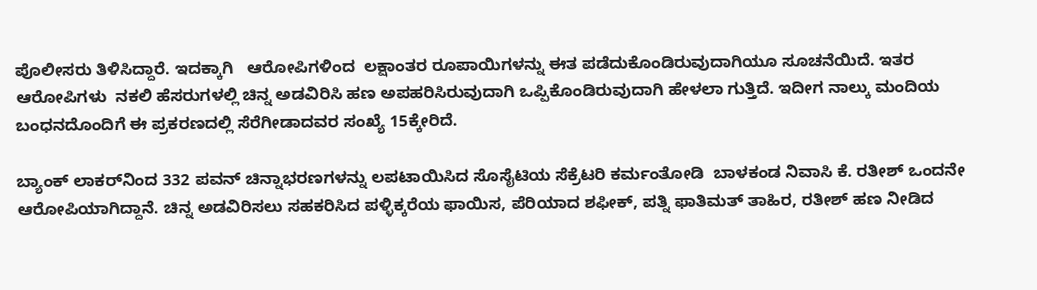ಪೊಲೀಸರು ತಿಳಿಸಿದ್ದಾರೆ. ಇದಕ್ಕಾಗಿ   ಆರೋಪಿಗಳಿಂದ  ಲಕ್ಷಾಂತರ ರೂಪಾಯಿಗಳನ್ನು ಈತ ಪಡೆದುಕೊಂಡಿರುವುದಾಗಿಯೂ ಸೂಚನೆಯಿದೆ. ಇತರ ಆರೋಪಿಗಳು  ನಕಲಿ ಹೆಸರುಗಳಲ್ಲಿ ಚಿನ್ನ ಅಡವಿರಿಸಿ ಹಣ ಅಪಹರಿಸಿರುವುದಾಗಿ ಒಪ್ಪಿಕೊಂಡಿರುವುದಾಗಿ ಹೇಳಲಾ ಗುತ್ತಿದೆ. ಇದೀಗ ನಾಲ್ಕು ಮಂದಿಯ ಬಂಧನದೊಂದಿಗೆ ಈ ಪ್ರಕರಣದಲ್ಲಿ ಸೆರೆಗೀಡಾದವರ ಸಂಖ್ಯೆ 15ಕ್ಕೇರಿದೆ.

ಬ್ಯಾಂಕ್ ಲಾಕರ್‌ನಿಂದ 332 ಪವನ್ ಚಿನ್ನಾಭರಣಗಳನ್ನು ಲಪಟಾಯಿಸಿದ ಸೊಸೈಟಿಯ ಸೆಕ್ರೆಟರಿ ಕರ್ಮಂತೋಡಿ  ಬಾಳಕಂಡ ನಿವಾಸಿ ಕೆ. ರತೀಶ್ ಒಂದನೇ ಆರೋಪಿಯಾಗಿದ್ದಾನೆ. ಚಿನ್ನ ಅಡವಿರಿಸಲು ಸಹಕರಿಸಿದ ಪಳ್ಳಿಕ್ಕರೆಯ ಫಾಯಿಸ, ಪೆರಿಯಾದ ಶಫೀಕ್, ಪತ್ನಿ ಫಾತಿಮತ್ ತಾಹಿರ, ರತೀಶ್ ಹಣ ನೀಡಿದ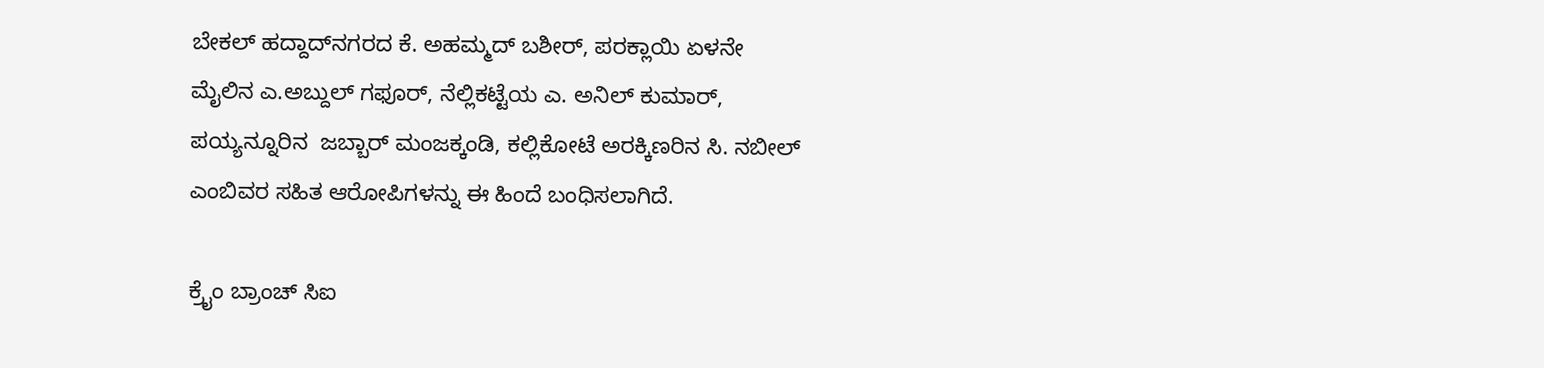ಬೇಕಲ್ ಹದ್ದಾದ್‌ನಗರದ ಕೆ. ಅಹಮ್ಮದ್ ಬಶೀರ್, ಪರಕ್ಲಾಯಿ ಏಳನೇ ಮೈಲಿನ ಎ.ಅಬ್ದುಲ್ ಗಫೂರ್, ನೆಲ್ಲಿಕಟ್ಟೆಯ ಎ. ಅನಿಲ್ ಕುಮಾರ್, ಪಯ್ಯನ್ನೂರಿನ  ಜಬ್ಬಾರ್ ಮಂಜಕ್ಕಂಡಿ, ಕಲ್ಲಿಕೋಟೆ ಅರಕ್ಕಿಣರಿನ ಸಿ. ನಬೀಲ್ ಎಂಬಿವರ ಸಹಿತ ಆರೋಪಿಗಳನ್ನು ಈ ಹಿಂದೆ ಬಂಧಿಸಲಾಗಿದೆ.

ಕ್ರೈಂ ಬ್ರಾಂಚ್ ಸಿಐ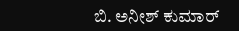ಬಿ. ಅನೀಶ್ ಕುಮಾರ್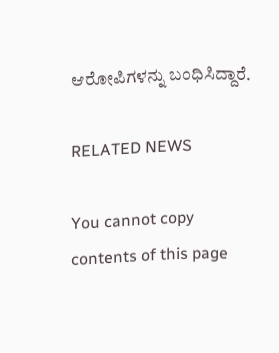ಆರೋಪಿಗಳನ್ನು ಬಂಧಿಸಿದ್ದಾರೆ.

RELATED NEWS

You cannot copy contents of this page